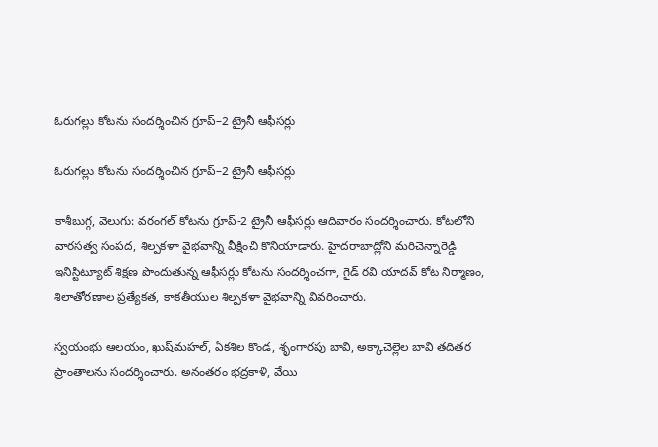ఓరుగల్లు కోటను సందర్శించిన గ్రూప్‌‌‌‌‌‌‌‌–2 ట్రైనీ ఆఫీసర్లు

ఓరుగల్లు కోటను సందర్శించిన గ్రూప్‌‌‌‌‌‌‌‌–2 ట్రైనీ ఆఫీసర్లు

కాశీబుగ్గ, వెలుగు: వరంగల్‌‌‌‌‌‌‌‌ కోటను గ్రూప్‌‌‌‌‌‌‌‌-2 ట్రైనీ ఆఫీసర్లు ఆదివారం సందర్శించారు. కోటలోని వారసత్వ సంపద, శిల్పకళా వైభవాన్ని వీక్షించి కొనియాడారు. హైదరాబాద్లోని మరిచెన్నారెడ్డి ఇనిస్టిట్యూట్ శిక్షణ పొందుతున్న ఆఫీసర్లు కోటను సందర్శించగా, గైడ్‌‌‌‌‌‌‌‌ రవి యాదవ్‌‌‌‌‌‌‌‌ కోట నిర్మాణం, శిలాతోరణాల ప్రత్యేకత, కాకతీయుల శిల్పకళా వైభవాన్ని వివరించారు.

స్వయంభు ఆలయం, ఖుష్‌‌‌‌‌‌‌‌మహల్‌‌‌‌‌‌‌‌, ఏకశిల కొండ, శృంగారపు బావి, అక్కాచెల్లెల బావి తదితర ప్రాంతాలను సందర్శించారు. అనంతరం భద్రకాళి, వేయి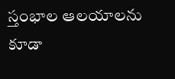స్తంభాల ఆలయాలను కూడా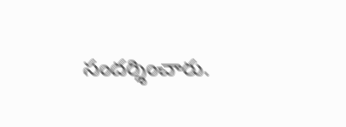సందర్శించారు.